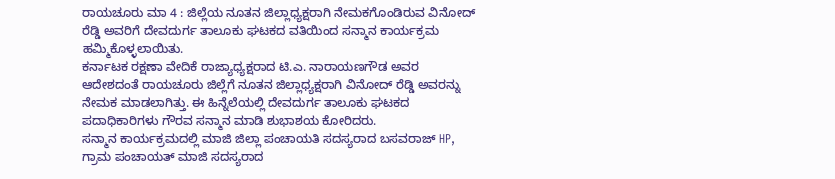ರಾಯಚೂರು ಮಾ 4 : ಜಿಲ್ಲೆಯ ನೂತನ ಜಿಲ್ಲಾಧ್ಯಕ್ಷರಾಗಿ ನೇಮಕಗೊಂಡಿರುವ ವಿನೋದ್ ರೆಡ್ಡಿ ಅವರಿಗೆ ದೇವದುರ್ಗ ತಾಲೂಕು ಘಟಕದ ವತಿಯಿಂದ ಸನ್ಮಾನ ಕಾರ್ಯಕ್ರಮ ಹಮ್ಮಿಕೊಳ್ಳಲಾಯಿತು.
ಕರ್ನಾಟಕ ರಕ್ಷಣಾ ವೇದಿಕೆ ರಾಜ್ಯಾಧ್ಯಕ್ಷರಾದ ಟಿ.ಎ. ನಾರಾಯಣಗೌಡ ಅವರ ಆದೇಶದಂತೆ ರಾಯಚೂರು ಜಿಲ್ಲೆಗೆ ನೂತನ ಜಿಲ್ಲಾಧ್ಯಕ್ಷರಾಗಿ ವಿನೋದ್ ರೆಡ್ಡಿ ಅವರನ್ನು ನೇಮಕ ಮಾಡಲಾಗಿತ್ತು. ಈ ಹಿನ್ನೆಲೆಯಲ್ಲಿ ದೇವದುರ್ಗ ತಾಲೂಕು ಘಟಕದ ಪದಾಧಿಕಾರಿಗಳು ಗೌರವ ಸನ್ಮಾನ ಮಾಡಿ ಶುಭಾಶಯ ಕೋರಿದರು.
ಸನ್ಮಾನ ಕಾರ್ಯಕ್ರಮದಲ್ಲಿ ಮಾಜಿ ಜಿಲ್ಲಾ ಪಂಚಾಯತಿ ಸದಸ್ಯರಾದ ಬಸವರಾಜ್ HP, ಗ್ರಾಮ ಪಂಚಾಯತ್ ಮಾಜಿ ಸದಸ್ಯರಾದ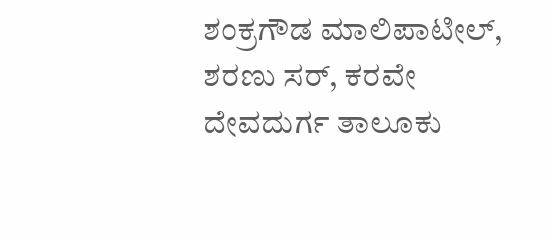ಶಂಕ್ರಗೌಡ ಮಾಲಿಪಾಟೀಲ್, ಶರಣು ಸರ್, ಕರವೇ ದೇವದುರ್ಗ ತಾಲೂಕು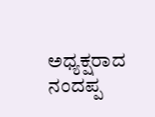ಅಧ್ಯಕ್ಷರಾದ ನಂದಪ್ಪ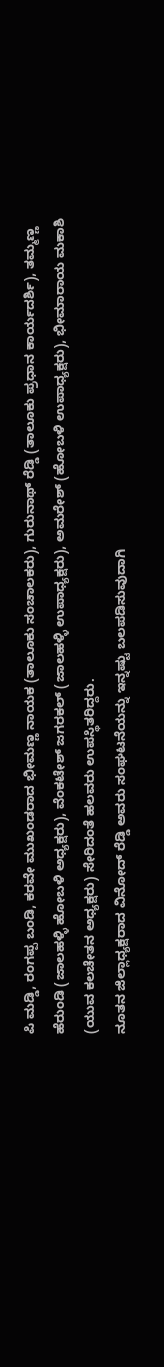ಪಿ ಮಡ್ಡಿ, ರಂಗಪ್ಪ ಬಂಡಿ, ಕರವೇ ಮುಖಂಡರಾದ ಭೀಮಣ್ಣ ನಾಯಕ (ತಾಲೂಕು ಸಂಚಾಲಕರು), ಗುರುನಾಥ್ ರೆಡ್ಡಿ (ತಾಲೂಕು ಪ್ರಧಾನ ಕಾರ್ಯದರ್ಶಿ), ತಮ್ಮಣ್ಣ ಹೆರುಂಡಿ (ಜಾಲಹಳ್ಳಿ ಹೋಬಳಿ ಅಧ್ಯಕ್ಷರು), ವೆಂಕಟೇಶ್ ಜಗರಕಲ್ (ಜಾಲಹಳ್ಳಿ ಉಪಾಧ್ಯಕ್ಷರು), ಅಮರೇಶ್ (ಹೋಬಳಿ ಉಪಾಧ್ಯಕ್ಷರು), ಭೀಮಾರಾಯ ಮಕಾಶಿ (ಯುವ ಕಲಚೇತನ ಅಧ್ಯಕ್ಷರು) ಸೇರಿದಂತೆ ಹಲವರು ಉಪಸ್ಥಿತರಿದ್ದರು.
ನೂತನ ಜಿಲ್ಲಾಧ್ಯಕ್ಷರಾದ ವಿನೋದ್ ರೆಡ್ಡಿ ಅವರು ಸಂಘಟನೆಯನ್ನು ಇನ್ನಷ್ಟು ಬಲಪಡಿಸುವುದಾಗಿ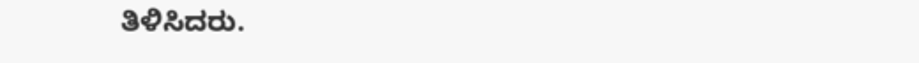ತಿಳಿಸಿದರು.